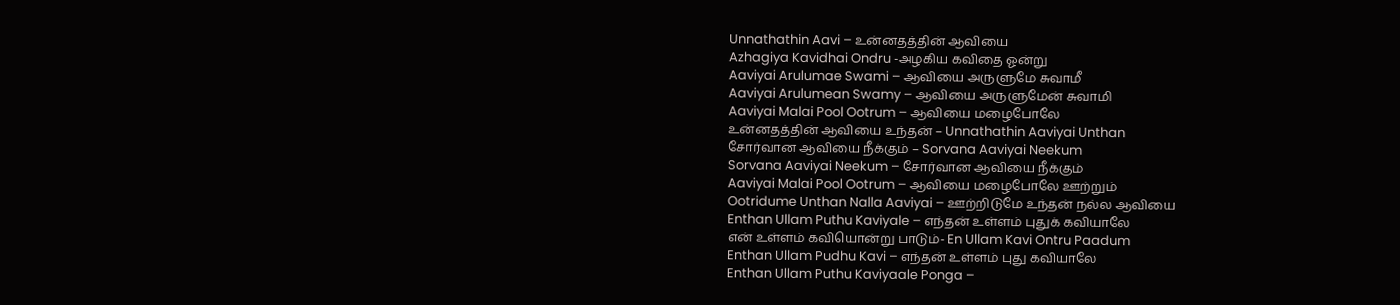Unnathathin Aavi – உன்னதத்தின் ஆவியை
Azhagiya Kavidhai Ondru -அழகிய கவிதை ஓன்று
Aaviyai Arulumae Swami – ஆவியை அருளுமே சுவாமீ
Aaviyai Arulumean Swamy – ஆவியை அருளுமேன் சுவாமி
Aaviyai Malai Pool Ootrum – ஆவியை மழைபோலே
உன்னதத்தின் ஆவியை உந்தன் – Unnathathin Aaviyai Unthan
சோர்வான ஆவியை நீக்கும் – Sorvana Aaviyai Neekum
Sorvana Aaviyai Neekum – சோர்வான ஆவியை நீக்கும்
Aaviyai Malai Pool Ootrum – ஆவியை மழைபோலே ஊற்றும்
Ootridume Unthan Nalla Aaviyai – ஊற்றிடுமே உந்தன் நல்ல ஆவியை
Enthan Ullam Puthu Kaviyale – எந்தன் உள்ளம் புதுக் கவியாலே
என் உள்ளம் கவியொன்று பாடும்- En Ullam Kavi Ontru Paadum
Enthan Ullam Pudhu Kavi – எந்தன் உள்ளம் புது கவியாலே
Enthan Ullam Puthu Kaviyaale Ponga –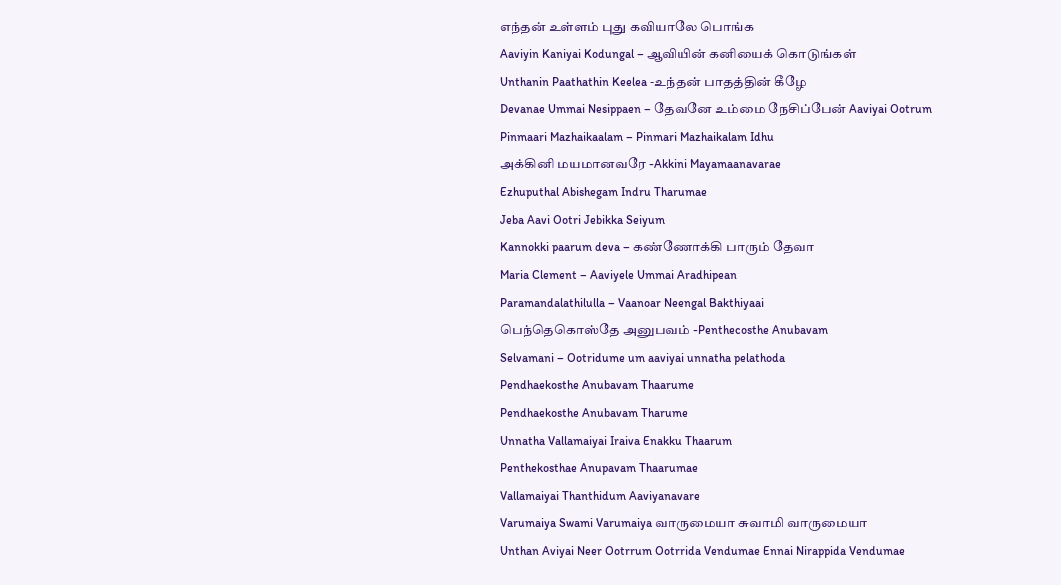எந்தன் உள்ளம் புது கவியாலே பொங்க
Aaviyin Kaniyai Kodungal – ஆவியின் கனியைக் கொடுங்கள்
Unthanin Paathathin Keelea -உந்தன் பாதத்தின் கீழே
Devanae Ummai Nesippaen – தேவனே உம்மை நேசிப்பேன் Aaviyai Ootrum
Pinmaari Mazhaikaalam – Pinmari Mazhaikalam Idhu
அக்கினி மயமானவரே -Akkini Mayamaanavarae
Ezhuputhal Abishegam Indru Tharumae
Jeba Aavi Ootri Jebikka Seiyum
Kannokki paarum deva – கண்ணோக்கி பாரும் தேவா
Maria Clement – Aaviyele Ummai Aradhipean
Paramandalathilulla – Vaanoar Neengal Bakthiyaai
பெந்தெகொஸ்தே அனுபவம் -Penthecosthe Anubavam
Selvamani – Ootridume um aaviyai unnatha pelathoda
Pendhaekosthe Anubavam Thaarume
Pendhaekosthe Anubavam Tharume
Unnatha Vallamaiyai Iraiva Enakku Thaarum
Penthekosthae Anupavam Thaarumae
Vallamaiyai Thanthidum Aaviyanavare
Varumaiya Swami Varumaiya வாருமையா சுவாமி வாருமையா
Unthan Aviyai Neer Ootrrum Ootrrida Vendumae Ennai Nirappida Vendumae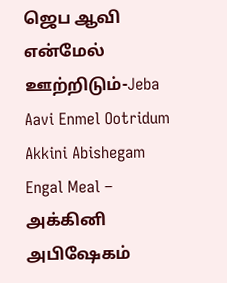ஜெப ஆவி என்மேல் ஊற்றிடும்-Jeba Aavi Enmel Ootridum
Akkini Abishegam Engal Meal – அக்கினி அபிஷேகம்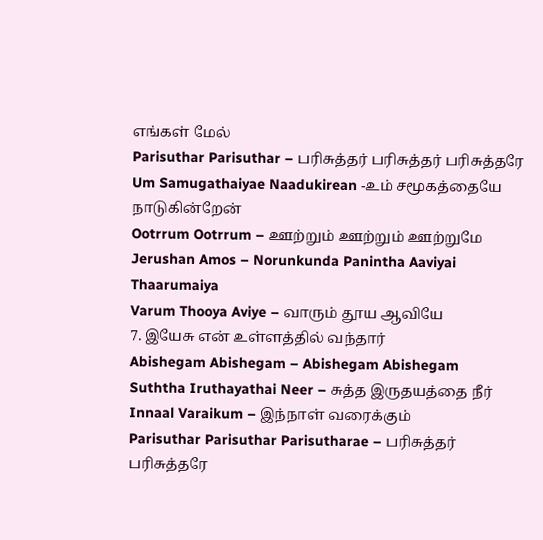எங்கள் மேல்
Parisuthar Parisuthar – பரிசுத்தர் பரிசுத்தர் பரிசுத்தரே
Um Samugathaiyae Naadukirean -உம் சமூகத்தையே நாடுகின்றேன்
Ootrrum Ootrrum – ஊற்றும் ஊற்றும் ஊற்றுமே
Jerushan Amos – Norunkunda Panintha Aaviyai Thaarumaiya
Varum Thooya Aviye – வாரும் தூய ஆவியே
7. இயேசு என் உள்ளத்தில் வந்தார்
Abishegam Abishegam – Abishegam Abishegam
Suththa Iruthayathai Neer – சுத்த இருதயத்தை நீர்
Innaal Varaikum – இந்நாள் வரைக்கும்
Parisuthar Parisuthar Parisutharae – பரிசுத்தர் பரிசுத்தரே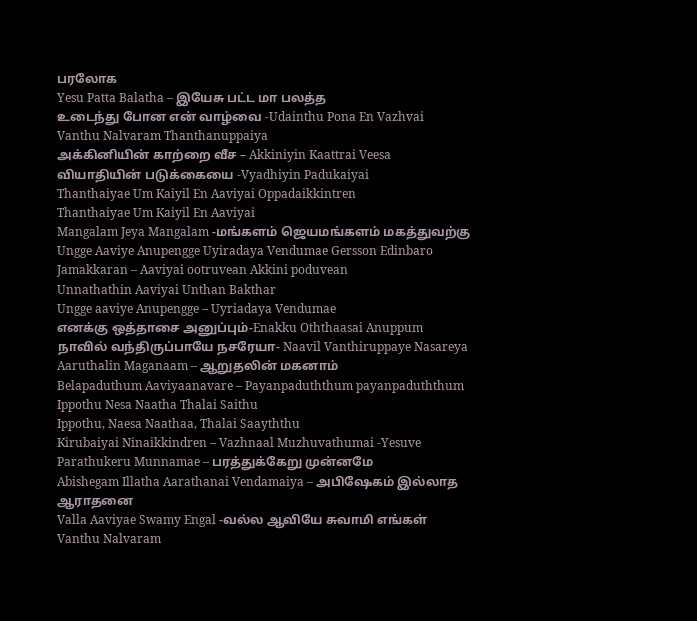பரலோக
Yesu Patta Balatha – இயேசு பட்ட மா பலத்த
உடைந்து போன என் வாழ்வை -Udainthu Pona En Vazhvai
Vanthu Nalvaram Thanthanuppaiya
அக்கினியின் காற்றை வீச – Akkiniyin Kaattrai Veesa
வியாதியின் படுக்கையை -Vyadhiyin Padukaiyai
Thanthaiyae Um Kaiyil En Aaviyai Oppadaikkintren
Thanthaiyae Um Kaiyil En Aaviyai
Mangalam Jeya Mangalam -மங்களம் ஜெயமங்களம் மகத்துவற்கு
Ungge Aaviye Anupengge Uyiradaya Vendumae Gersson Edinbaro
Jamakkaran – Aaviyai ootruvean Akkini poduvean
Unnathathin Aaviyai Unthan Bakthar
Ungge aaviye Anupengge – Uyriadaya Vendumae
எனக்கு ஒத்தாசை அனுப்பும்-Enakku Oththaasai Anuppum
நாவில் வந்திருப்பாயே நசரேயா- Naavil Vanthiruppaye Nasareya
Aaruthalin Maganaam – ஆறுதலின் மகனாம்
Belapaduthum Aaviyaanavare – Payanpaduththum payanpaduththum
Ippothu Nesa Naatha Thalai Saithu
Ippothu, Naesa Naathaa, Thalai Saayththu
Kirubaiyai Ninaikkindren – Vazhnaal Muzhuvathumai -Yesuve
Parathukeru Munnamae – பரத்துக்கேறு முன்னமே
Abishegam Illatha Aarathanai Vendamaiya – அபிஷேகம் இல்லாத ஆராதனை
Valla Aaviyae Swamy Engal -வல்ல ஆவியே சுவாமி எங்கள்
Vanthu Nalvaram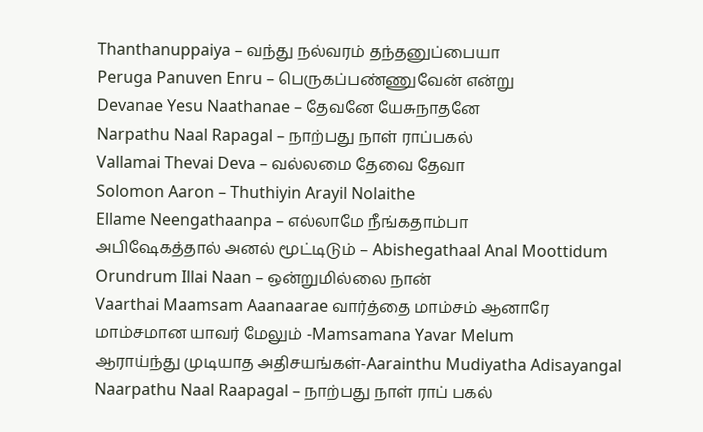Thanthanuppaiya – வந்து நல்வரம் தந்தனுப்பையா
Peruga Panuven Enru – பெருகப்பண்ணுவேன் என்று
Devanae Yesu Naathanae – தேவனே யேசுநாதனே
Narpathu Naal Rapagal – நாற்பது நாள் ராப்பகல்
Vallamai Thevai Deva – வல்லமை தேவை தேவா
Solomon Aaron – Thuthiyin Arayil Nolaithe
Ellame Neengathaanpa – எல்லாமே நீங்கதாம்பா
அபிஷேகத்தால் அனல் மூட்டிடும் – Abishegathaal Anal Moottidum
Orundrum Illai Naan – ஒன்றுமில்லை நான்
Vaarthai Maamsam Aaanaarae வார்த்தை மாம்சம் ஆனாரே
மாம்சமான யாவர் மேலும் -Mamsamana Yavar Melum
ஆராய்ந்து முடியாத அதிசயங்கள்-Aarainthu Mudiyatha Adisayangal
Naarpathu Naal Raapagal – நாற்பது நாள் ராப் பகல்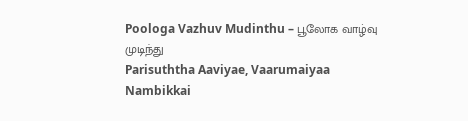Poologa Vazhuv Mudinthu – பூலோக வாழ்வு முடிந்து
Parisuththa Aaviyae, Vaarumaiyaa
Nambikkai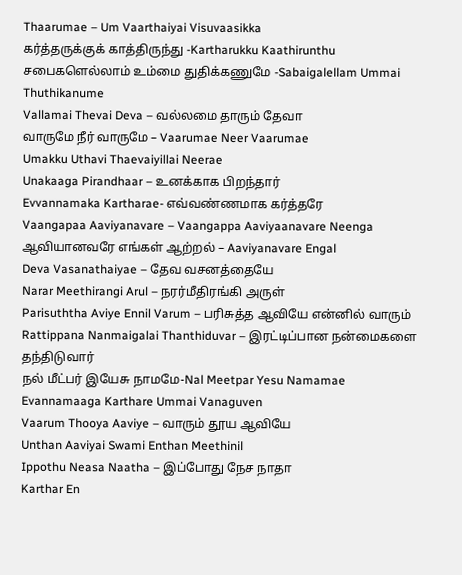Thaarumae – Um Vaarthaiyai Visuvaasikka
கர்த்தருக்குக் காத்திருந்து -Kartharukku Kaathirunthu
சபைகளெல்லாம் உம்மை துதிக்கணுமே -Sabaigalellam Ummai Thuthikanume
Vallamai Thevai Deva – வல்லமை தாரும் தேவா
வாருமே நீர் வாருமே – Vaarumae Neer Vaarumae
Umakku Uthavi Thaevaiyillai Neerae
Unakaaga Pirandhaar – உனக்காக பிறந்தார்
Evvannamaka Kartharae- எவ்வண்ணமாக கர்த்தரே
Vaangapaa Aaviyanavare – Vaangappa Aaviyaanavare Neenga
ஆவியானவரே எங்கள் ஆற்றல் – Aaviyanavare Engal
Deva Vasanathaiyae – தேவ வசனத்தையே
Narar Meethirangi Arul – நரர்மீதிரங்கி அருள்
Parisuththa Aviye Ennil Varum – பரிசுத்த ஆவியே என்னில் வாரும்
Rattippana Nanmaigalai Thanthiduvar – இரட்டிப்பான நன்மைகளை தந்திடுவார்
நல் மீட்பர் இயேசு நாமமே-Nal Meetpar Yesu Namamae
Evannamaaga Karthare Ummai Vanaguven
Vaarum Thooya Aaviye – வாரும் தூய ஆவியே
Unthan Aaviyai Swami Enthan Meethinil
Ippothu Neasa Naatha – இப்போது நேச நாதா
Karthar En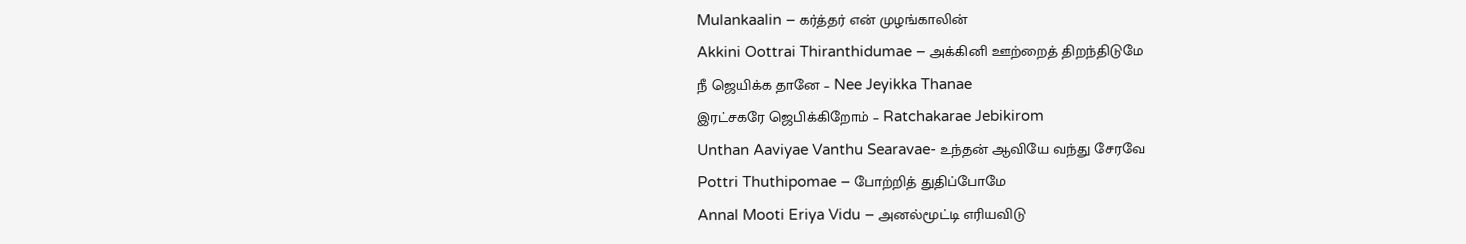Mulankaalin – கர்த்தர் என் முழங்காலின்
Akkini Oottrai Thiranthidumae – அக்கினி ஊற்றைத் திறந்திடுமே
நீ ஜெயிக்க தானே – Nee Jeyikka Thanae
இரட்சகரே ஜெபிக்கிறோம் – Ratchakarae Jebikirom
Unthan Aaviyae Vanthu Searavae- உந்தன் ஆவியே வந்து சேரவே
Pottri Thuthipomae – போற்றித் துதிப்போமே
Annal Mooti Eriya Vidu – அனல்மூட்டி எரியவிடு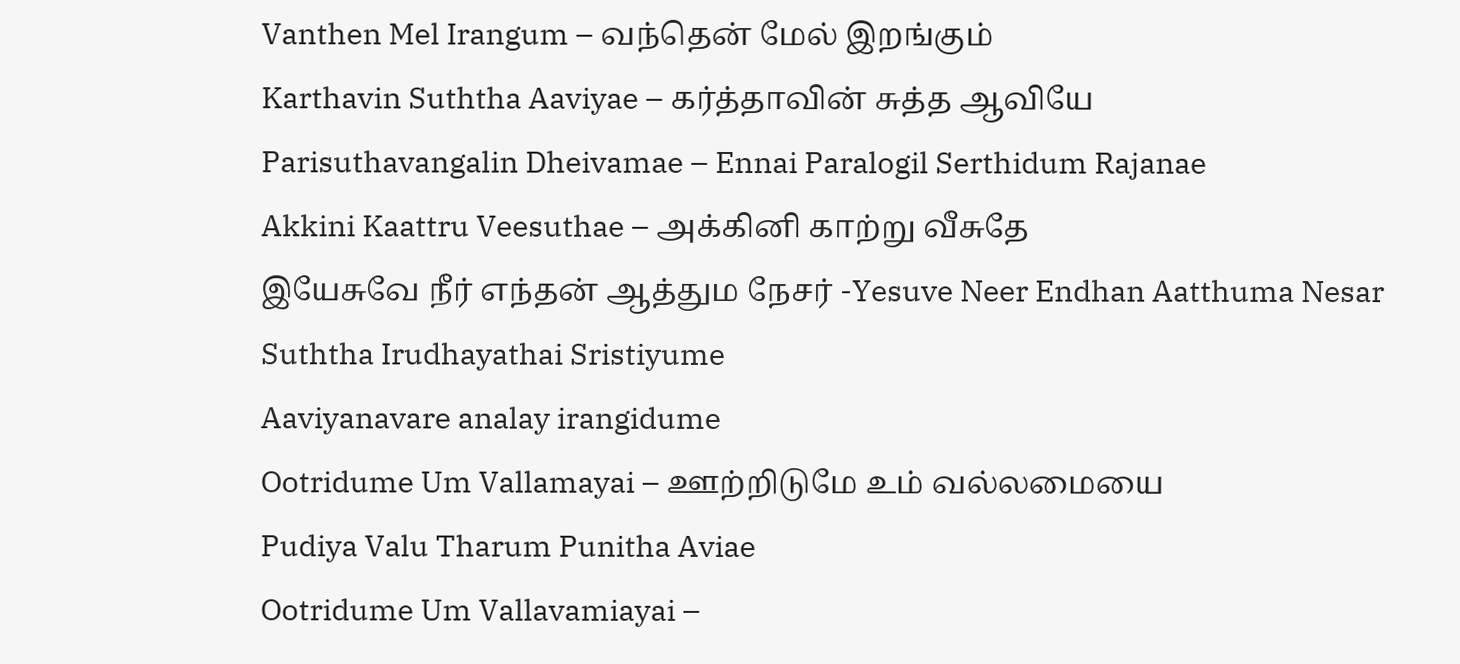Vanthen Mel Irangum – வந்தென் மேல் இறங்கும்
Karthavin Suththa Aaviyae – கர்த்தாவின் சுத்த ஆவியே
Parisuthavangalin Dheivamae – Ennai Paralogil Serthidum Rajanae
Akkini Kaattru Veesuthae – அக்கினி காற்று வீசுதே
இயேசுவே நீர் எந்தன் ஆத்தும நேசர் -Yesuve Neer Endhan Aatthuma Nesar
Suththa Irudhayathai Sristiyume
Aaviyanavare analay irangidume
Ootridume Um Vallamayai – ஊற்றிடுமே உம் வல்லமையை
Pudiya Valu Tharum Punitha Aviae
Ootridume Um Vallavamiayai –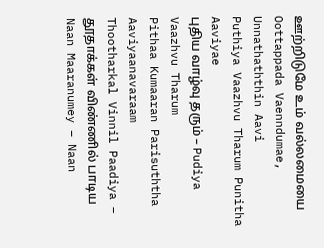ஊற்றிடுமே உம் வல்லமையை
Oottappada Vaenndumae, Unnathaththin Aavi
Puthiya Vaazhvu Tharum Punitha Aaviyae
புதிய வாழ்வு தரும் – Pudiya Vaazhvu Tharum
Pithaa Kumaaran Parisuththa Aaviyaanavaraam
Thootharkal Vinnil Paadiya – தூதாக்கள் விண்ணில் பாடிய
Naan Maaranumey – Naan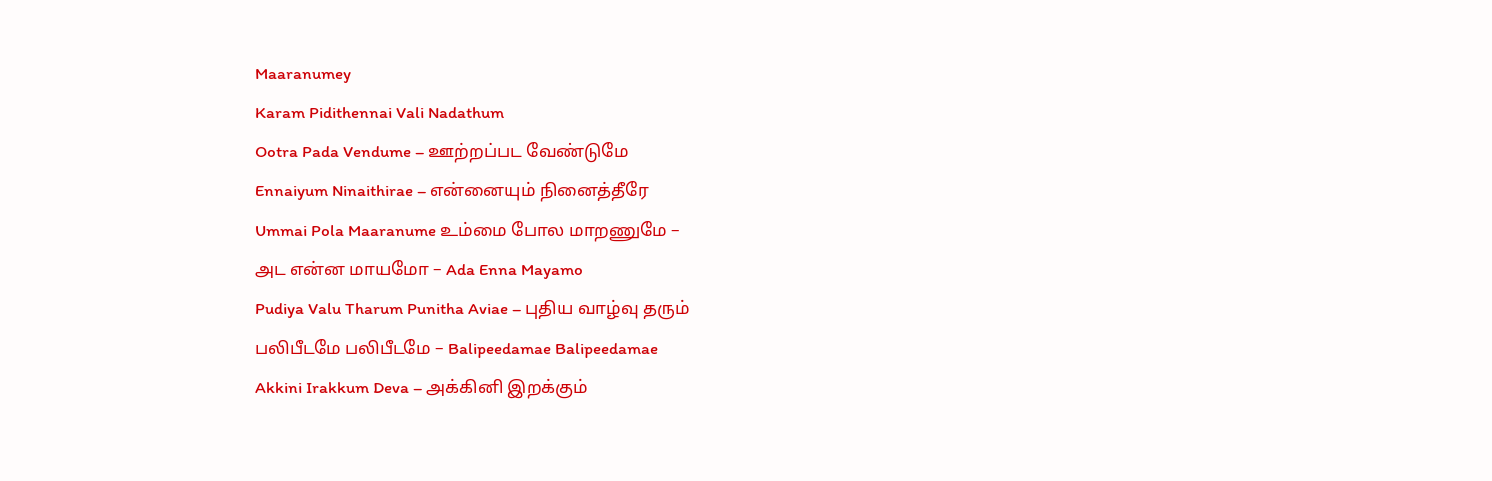Maaranumey
Karam Pidithennai Vali Nadathum
Ootra Pada Vendume – ஊற்றப்பட வேண்டுமே
Ennaiyum Ninaithirae – என்னையும் நினைத்தீரே
Ummai Pola Maaranume உம்மை போல மாறணுமே –
அட என்ன மாயமோ – Ada Enna Mayamo
Pudiya Valu Tharum Punitha Aviae – புதிய வாழ்வு தரும்
பலிபீடமே பலிபீடமே – Balipeedamae Balipeedamae
Akkini Irakkum Deva – அக்கினி இறக்கும்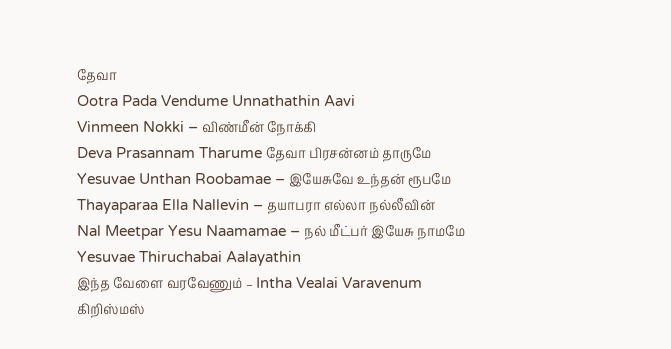தேவா
Ootra Pada Vendume Unnathathin Aavi
Vinmeen Nokki – விண்மீன் நோக்கி
Deva Prasannam Tharume தேவா பிரசன்னம் தாருமே
Yesuvae Unthan Roobamae – இயேசுவே உந்தன் ரூபமே
Thayaparaa Ella Nallevin – தயாபரா எல்லா நல்லீவின்
Nal Meetpar Yesu Naamamae – நல் மீட்பர் இயேசு நாமமே
Yesuvae Thiruchabai Aalayathin
இந்த வேளை வரவேணும் – Intha Vealai Varavenum
கிறிஸ்மஸ்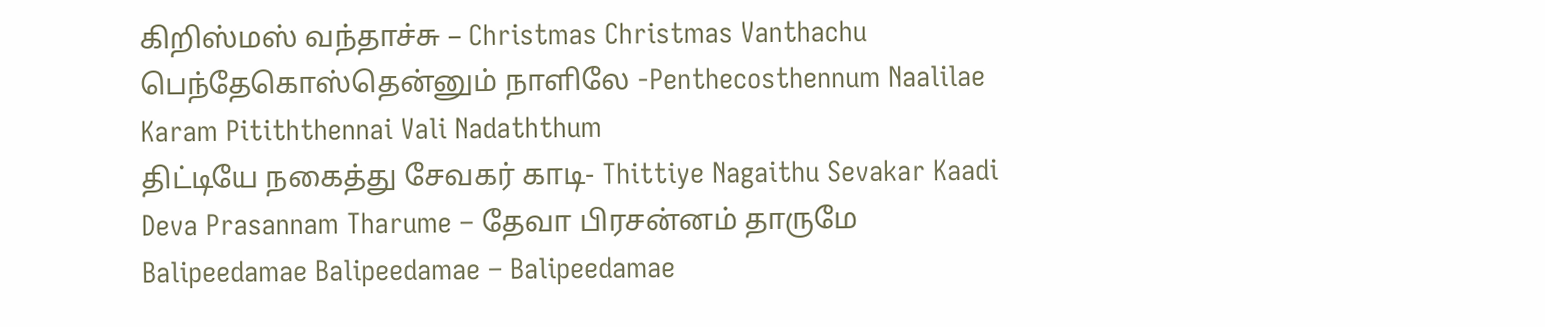கிறிஸ்மஸ் வந்தாச்சு – Christmas Christmas Vanthachu
பெந்தேகொஸ்தென்னும் நாளிலே -Penthecosthennum Naalilae
Karam Pitiththennai Vali Nadaththum
திட்டியே நகைத்து சேவகர் காடி- Thittiye Nagaithu Sevakar Kaadi
Deva Prasannam Tharume – தேவா பிரசன்னம் தாருமே
Balipeedamae Balipeedamae – Balipeedamae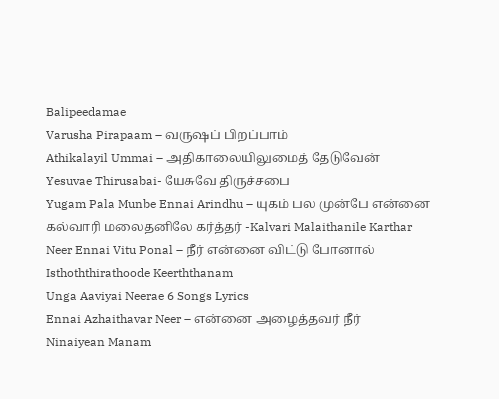Balipeedamae
Varusha Pirapaam – வருஷப் பிறப்பாம்
Athikalayil Ummai – அதிகாலையிலுமைத் தேடுவேன்
Yesuvae Thirusabai- யேசுவே திருச்சபை
Yugam Pala Munbe Ennai Arindhu – யுகம் பல முன்பே என்னை
கல்வாரி மலைதனிலே கர்த்தர் -Kalvari Malaithanile Karthar
Neer Ennai Vitu Ponal – நீர் என்னை விட்டு போனால்
Isthoththirathoode Keerththanam
Unga Aaviyai Neerae 6 Songs Lyrics
Ennai Azhaithavar Neer – என்னை அழைத்தவர் நீர்
Ninaiyean Manam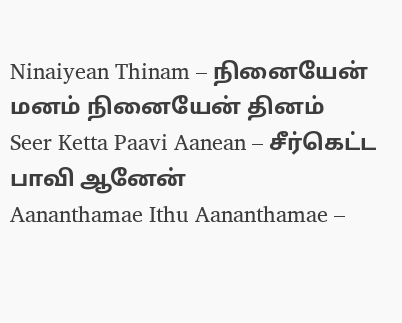Ninaiyean Thinam – நினையேன் மனம் நினையேன் தினம்
Seer Ketta Paavi Aanean – சீர்கெட்ட பாவி ஆனேன்
Aananthamae Ithu Aananthamae –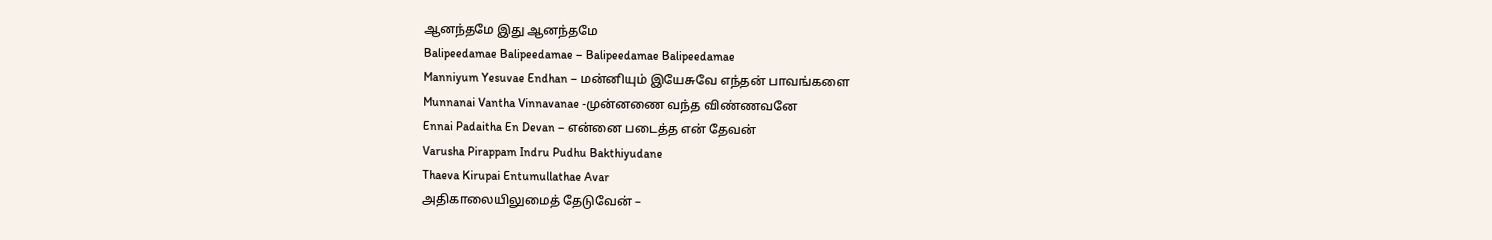ஆனந்தமே இது ஆனந்தமே
Balipeedamae Balipeedamae – Balipeedamae Balipeedamae
Manniyum Yesuvae Endhan – மன்னியும் இயேசுவே எந்தன் பாவங்களை
Munnanai Vantha Vinnavanae -முன்னணை வந்த விண்ணவனே
Ennai Padaitha En Devan – என்னை படைத்த என் தேவன்
Varusha Pirappam Indru Pudhu Bakthiyudane
Thaeva Kirupai Entumullathae Avar
அதிகாலையிலுமைத் தேடுவேன் –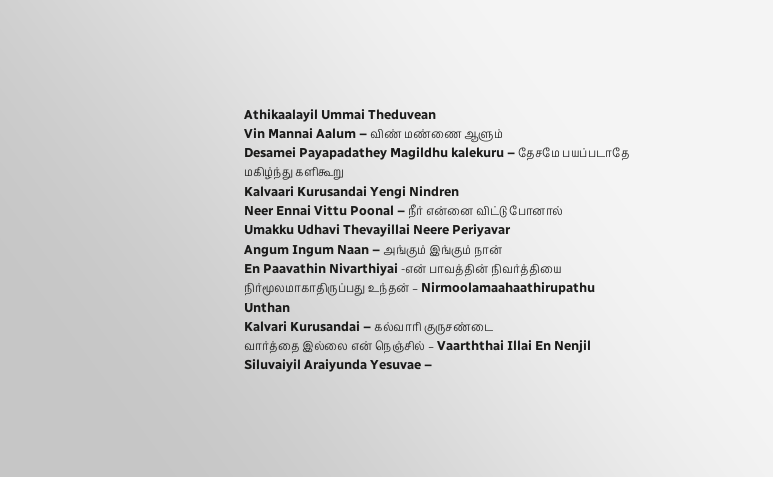Athikaalayil Ummai Theduvean
Vin Mannai Aalum – விண் மண்ணை ஆளும்
Desamei Payapadathey Magildhu kalekuru – தேசமே பயப்படாதே மகிழ்ந்து களிகூறு
Kalvaari Kurusandai Yengi Nindren
Neer Ennai Vittu Poonal – நீர் என்னை விட்டு போனால்
Umakku Udhavi Thevayillai Neere Periyavar
Angum Ingum Naan – அங்கும் இங்கும் நான்
En Paavathin Nivarthiyai -என் பாவத்தின் நிவர்த்தியை
நிர்மூலமாகாதிருப்பது உந்தன் – Nirmoolamaahaathirupathu Unthan
Kalvari Kurusandai – கல்வாரி குருசண்டை
வார்த்தை இல்லை என் நெஞ்சில் – Vaarththai Illai En Nenjil
Siluvaiyil Araiyunda Yesuvae –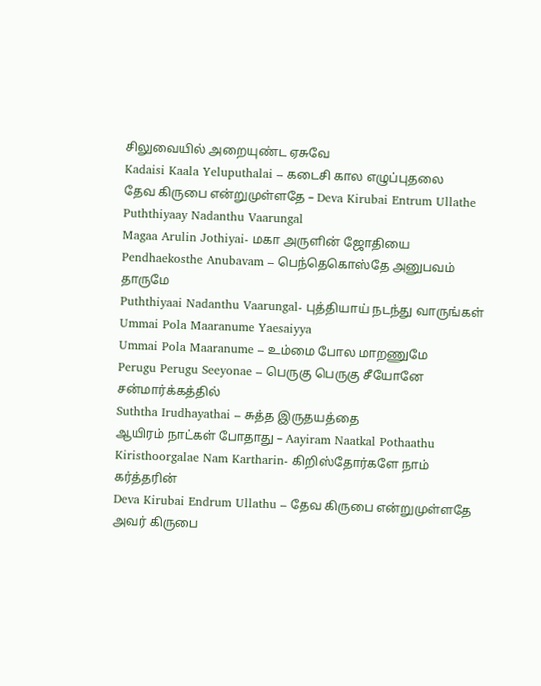சிலுவையில் அறையுண்ட ஏசுவே
Kadaisi Kaala Yeluputhalai – கடைசி கால எழுப்புதலை
தேவ கிருபை என்றுமுள்ளதே – Deva Kirubai Entrum Ullathe
Puththiyaay Nadanthu Vaarungal
Magaa Arulin Jothiyai- மகா அருளின் ஜோதியை
Pendhaekosthe Anubavam – பெந்தெகொஸ்தே அனுபவம் தாருமே
Puththiyaai Nadanthu Vaarungal- புத்தியாய் நடந்து வாருங்கள்
Ummai Pola Maaranume Yaesaiyya
Ummai Pola Maaranume – உம்மை போல மாறணுமே
Perugu Perugu Seeyonae – பெருகு பெருகு சீயோனே சன்மார்க்கத்தில்
Suththa Irudhayathai – சுத்த இருதயத்தை
ஆயிரம் நாட்கள் போதாது – Aayiram Naatkal Pothaathu
Kiristhoorgalae Nam Kartharin- கிறிஸ்தோர்களே நாம் கர்த்தரின்
Deva Kirubai Endrum Ullathu – தேவ கிருபை என்றுமுள்ளதே அவர் கிருபை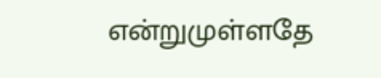என்றுமுள்ளதே